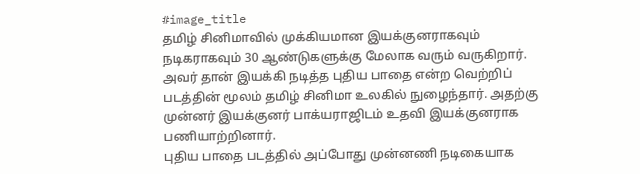#image_title
தமிழ் சினிமாவில் முக்கியமான இயக்குனராகவும் நடிகராகவும் 30 ஆண்டுகளுக்கு மேலாக வரும் வருகிறார். அவர் தான் இயக்கி நடித்த புதிய பாதை என்ற வெற்றிப் படத்தின் மூலம் தமிழ் சினிமா உலகில் நுழைந்தார். அதற்கு முன்னர் இயக்குனர் பாக்யராஜிடம் உதவி இயக்குனராக பணியாற்றினார்.
புதிய பாதை படத்தில் அப்போது முன்னணி நடிகையாக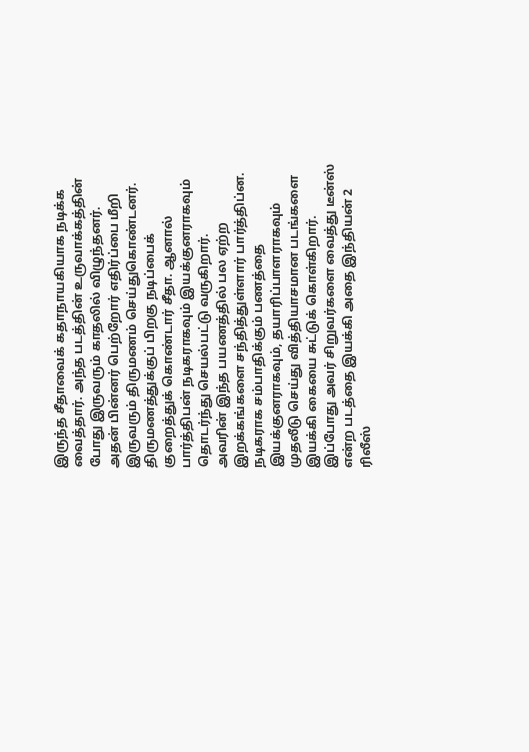இருந்த சீதாவைக் கதாநாயகியாக நடிக்க வைத்தார். அந்த படத்தின் உருவாக்கத்தின் போது இருவரும் காதலில் விழுந்தனர். அதன் பின்னர் பெற்றோர் எதிர்ப்பை மீறி இருவரும் திருமணம் செய்துகொண்டனர். திருமணத்துக்குப் பிறகு நடிப்பைக் குறைத்துக் கொண்டார் சீதா. ஆனால் பார்த்திபன் நடிகராகவும் இயக்குனராகவும் தொடர்ந்து செயல்பட்டு வருகிறார்.
அவரின் இந்த பயணத்தில் பல ஏற்ற இறக்கங்களை சந்தித்துள்ளார் பார்த்திப்ன. நடிகராக சம்பாதிக்கும் பணத்தை இயக்குனராகவும், தயாரிப்பாளராகவும் முதலீடு செய்து வித்தியாசமான படங்களை இயக்கி கையை சுட்டுக் கொள்கிறார். இப்போது அவர் சிறுவர்களை வைத்து டீன்ஸ் என்ற படத்தை இயக்கி அதை இந்தியன் 2 ரிலீஸ்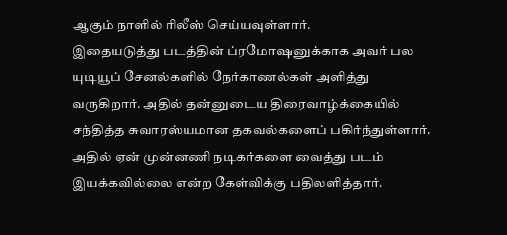ஆகும் நாளில் ரிலீஸ் செய்யவுள்ளார்.
இதையடுத்து படத்தின் ப்ரமோஷனுக்காக அவர் பல யுடியூப் சேனல்களில் நேர்காணல்கள் அளித்து வருகிறார். அதில் தன்னுடைய திரைவாழ்க்கையில் சந்தித்த சுவாரஸ்யமான தகவல்களைப் பகிர்ந்துள்ளார். அதில் ஏன் முன்னணி நடிகர்களை வைத்து படம் இயக்கவில்லை என்ற கேள்விக்கு பதிலளித்தார்.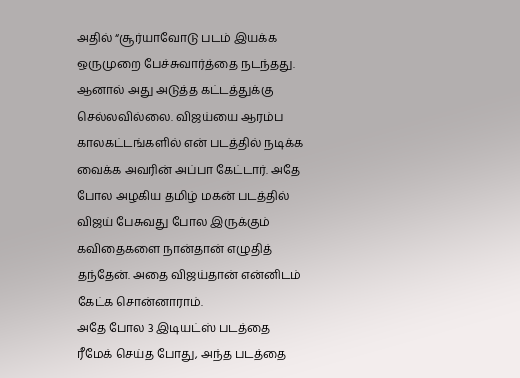அதில் “சூர்யாவோடு படம் இயக்க ஒருமுறை பேச்சுவார்த்தை நடந்தது. ஆனால் அது அடுத்த கட்டத்துக்கு செல்லவில்லை. விஜய்யை ஆரம்ப காலகட்டங்களில் என் படத்தில் நடிக்க வைக்க அவரின் அப்பா கேட்டார். அதே போல அழகிய தமிழ் மகன் படத்தில் விஜய் பேசுவது போல இருக்கும் கவிதைகளை நான்தான் எழுதித் தந்தேன். அதை விஜய்தான் என்னிடம் கேட்க சொன்னாராம்.
அதே போல 3 இடியட்ஸ் படத்தை ரீமேக் செய்த போது, அந்த படத்தை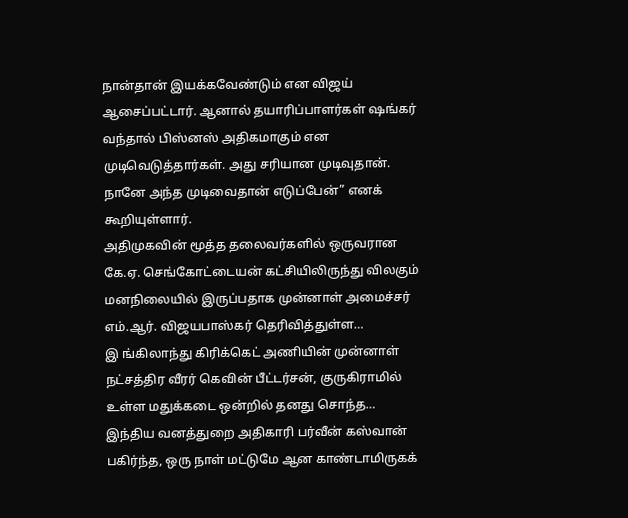நான்தான் இயக்கவேண்டும் என விஜய் ஆசைப்பட்டார். ஆனால் தயாரிப்பாளர்கள் ஷங்கர் வந்தால் பிஸ்னஸ் அதிகமாகும் என முடிவெடுத்தார்கள். அது சரியான முடிவுதான். நானே அந்த முடிவைதான் எடுப்பேன்” எனக் கூறியுள்ளார்.
அதிமுகவின் மூத்த தலைவர்களில் ஒருவரான கே.ஏ. செங்கோட்டையன் கட்சியிலிருந்து விலகும் மனநிலையில் இருப்பதாக முன்னாள் அமைச்சர் எம்.ஆர். விஜயபாஸ்கர் தெரிவித்துள்ள…
இ ங்கிலாந்து கிரிக்கெட் அணியின் முன்னாள் நட்சத்திர வீரர் கெவின் பீட்டர்சன், குருகிராமில் உள்ள மதுக்கடை ஒன்றில் தனது சொந்த…
இந்திய வனத்துறை அதிகாரி பர்வீன் கஸ்வான் பகிர்ந்த, ஒரு நாள் மட்டுமே ஆன காண்டாமிருகக்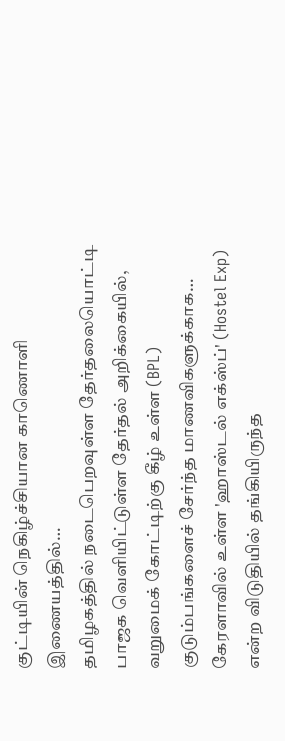குட்டியின் நெகிழ்ச்சியான காணொளி இணையத்தில்…
தமிழகத்தில் நடைபெறவுள்ள தேர்தலையொட்டி பாஜக வெளியிட்டுள்ள தேர்தல் அறிக்கையில், வறுமைக் கோட்டிற்கு கீழ் உள்ள (BPL) குடும்பங்களைச் சேர்ந்த மாணவிகளுக்காக…
கேரளாவில் உள்ள 'ஹாஸ்டல் எக்ஸ்ப்' (Hostel Exp) என்ற விடுதியில் தங்கியிருந்த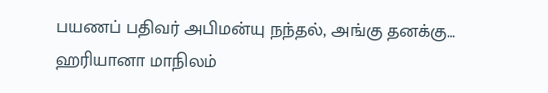பயணப் பதிவர் அபிமன்யு நந்தல், அங்கு தனக்கு…
ஹரியானா மாநிலம்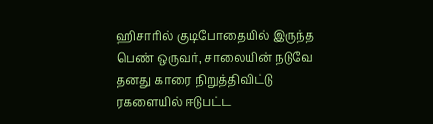ஹிசாரில் குடிபோதையில் இருந்த பெண் ஒருவர், சாலையின் நடுவே தனது காரை நிறுத்திவிட்டு ரகளையில் ஈடுபட்ட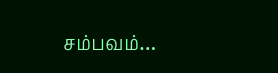சம்பவம்…